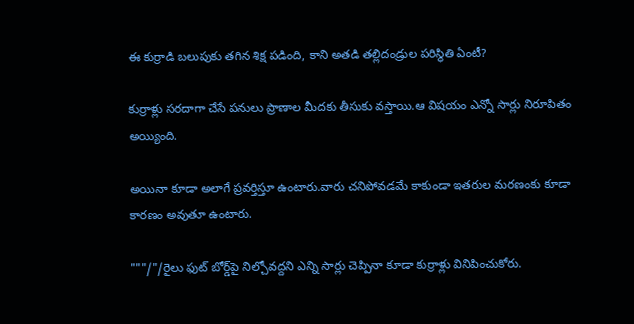ఈ కుర్రాడి బలుపుకు తగిన శిక్ష పడింది, కాని అతడి తల్లిదండ్రుల పరిస్థితి ఏంటీ?

కుర్రాళ్లు సరదాగా చేసే పనులు ప్రాణాల మీదకు తీసుకు వస్తాయి.ఆ విషయం ఎన్నో సార్లు నిరూపితం అయ్యింది.

అయినా కూడా అలాగే ప్రవర్తిస్తూ ఉంటారు.వారు చనిపోవడమే కాకుండా ఇతరుల మరణంకు కూడా కారణం అవుతూ ఉంటారు.

"""/"/రైలు ఫుట్‌ బోర్డ్‌పై నిల్చోవద్దని ఎన్ని సార్లు చెప్పినా కూడా కుర్రాళ్లు వినిపించుకోరు.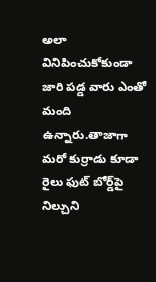అలా వినిపించుకోకుండా జారి పడ్డ వారు ఎంతో మంది ఉన్నారు.తాజాగా మరో కుర్రాడు కూడా రైలు ఫుట్‌ బోర్డ్‌పై నిల్చుని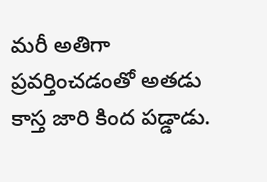మరీ అతిగా ప్రవర్తించడంతో అతడు కాస్త జారి కింద పడ్డాడు.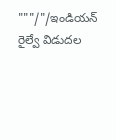"""/"/ఇండియన్‌ రైల్వే విడుదల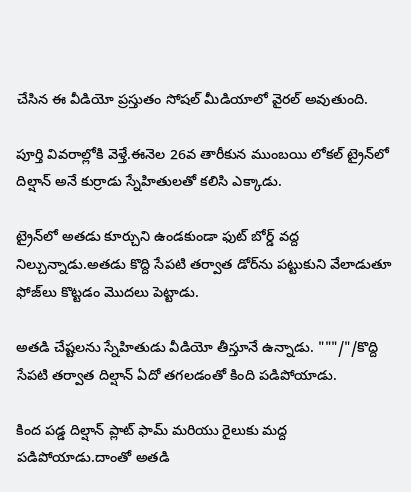చేసిన ఈ వీడియో ప్రస్తుతం సోషల్‌ మీడియాలో వైరల్‌ అవుతుంది.

పూర్తి వివరాల్లోకి వెళ్తే.ఈనెల 26వ తారీకున ముంబయి లోకల్‌ ట్రైన్‌లో దిల్షాన్‌ అనే కుర్రాడు స్నేహితులతో కలిసి ఎక్కాడు.

ట్రైన్‌లో అతడు కూర్చుని ఉండకుండా ఫుట్‌ బోర్డ్‌ వద్ద నిల్చున్నాడు.అతడు కొద్ది సేపటి తర్వాత డోర్‌ను పట్టుకుని వేలాడుతూ ఫోజ్‌లు కొట్టడం మొదలు పెట్టాడు.

అతడి చేష్టలను స్నేహితుడు వీడియో తీస్తూనే ఉన్నాడు. """/"/కొద్ది సేపటి తర్వాత దిల్షాన్‌ ఏదో తగలడంతో కింది పడిపోయాడు.

కింద పడ్డ దిల్షాన్‌ ప్లాట్‌ ఫామ్‌ మరియు రైలుకు మద్ద పడిపోయాడు.దాంతో అతడి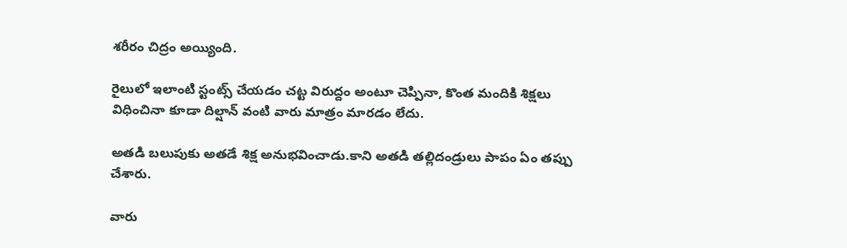శరీరం చిద్రం అయ్యింది.

రైలులో ఇలాంటి స్టంట్స్‌ చేయడం చట్ట విరుద్దం అంటూ చెప్పినా, కొంత మందికి శిక్షలు విధించినా కూడా దిల్షాన్‌ వంటి వారు మాత్రం మారడం లేదు.

అతడి బలుపుకు అతడే శిక్ష అనుభవించాడు.కాని అతడి తల్లిదండ్రులు పాపం ఏం తప్పు చేశారు.

వారు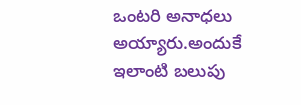ఒంటరి అనాధలు అయ్యారు.అందుకే ఇలాంటి బలుపు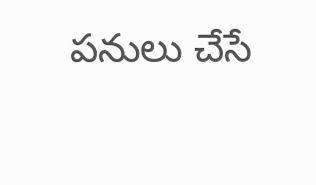పనులు చేసే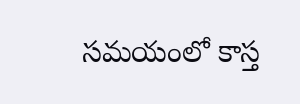సమయంలో కాస్త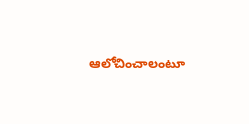ఆలోచించాలంటూ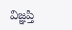విజ్ఞప్తి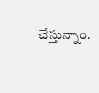చేస్తున్నాం.